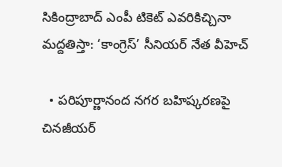సికింద్రాబాద్ ఎంపీ టికెట్ ఎవరికిచ్చినా మద్దతిస్తా: ‘కాంగ్రెస్’ సీనియర్ నేత వీహెచ్

  • పరిపూర్ణానంద నగర బహిష్కరణపై చినజీయర్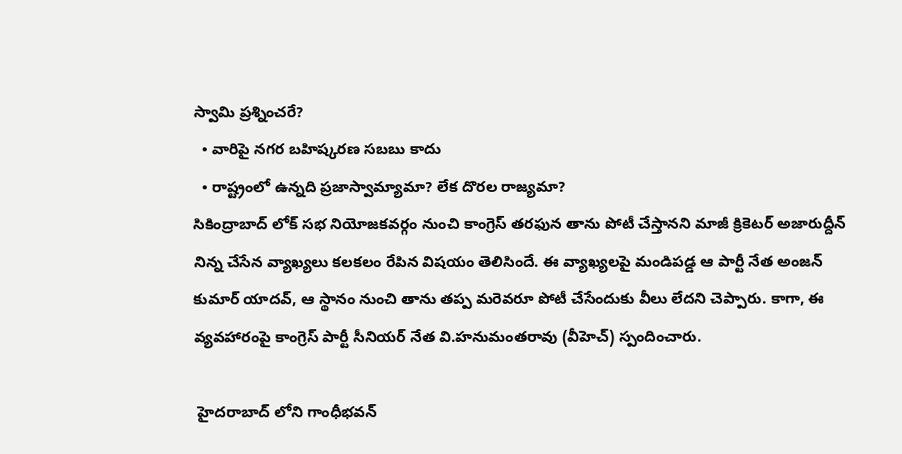స్వామి ప్రశ్నించరే?
  • వారిపై నగర బహిష్కరణ సబబు కాదు
  • రాష్ట్రంలో ఉన్నది ప్రజాస్వామ్యామా? లేక దొరల రాజ్యమా?
సికింద్రాబాద్ లోక్ సభ నియోజకవర్గం నుంచి కాంగ్రెస్ తరఫున తాను పోటీ చేస్తానని మాజీ క్రికెటర్ అజారుద్దీన్ నిన్న చేసేన వ్యాఖ్యలు కలకలం రేపిన విషయం తెలిసిందే. ఈ వ్యాఖ్యలపై మండిపడ్డ ఆ పార్టీ నేత అంజన్ కుమార్ యాదవ్, ఆ స్థానం నుంచి తాను తప్ప మరెవరూ పోటీ చేసేందుకు వీలు లేదని చెప్పారు. కాగా, ఈ వ్యవహారంపై కాంగ్రెస్ పార్టీ సీనియర్ నేత వి.హనుమంతరావు (వీహెచ్) స్పందించారు.

 హైదరాబాద్ లోని గాంధీభవన్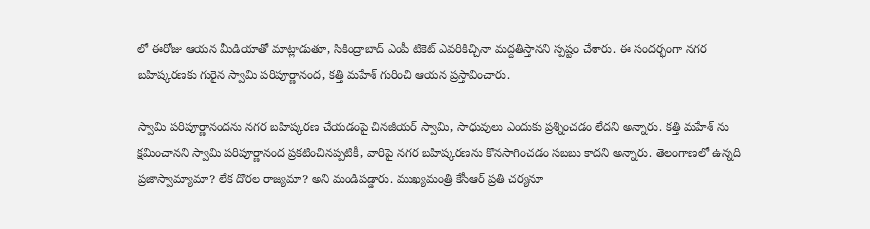లో ఈరోజు ఆయన మీడియాతో మాట్లాడుతూ, సికింద్రాబాద్ ఎంపీ టికెట్ ఎవరికిచ్చినా మద్దతిస్తానని స్పష్టం చేశారు. ఈ సందర్భంగా నగర బహిష్కరణకు గురైన స్వామి పరిపూర్ణానంద, కత్తి మహేశ్ గురించి ఆయన ప్రస్తావించారు.

స్వామి పరిపూర్ణానందను నగర బహిష్కరణ చేయడంపై చినజీయర్ స్వామి, సాధువులు ఎందుకు ప్రశ్నించడం లేదని అన్నారు. కత్తి మహేశ్ ను క్షమించానని స్వామి పరిపూర్ణానంద ప్రకటించినప్పటికీ, వారిపై నగర బహిష్కరణను కొనసాగించడం సబబు కాదని అన్నారు. తెలంగాణలో ఉన్నది ప్రజాస్వామ్యామా? లేక దొరల రాజ్యమా? అని మండిపడ్డారు. ముఖ్యమంత్రి కేసీఆర్ ప్రతి చర్యనూ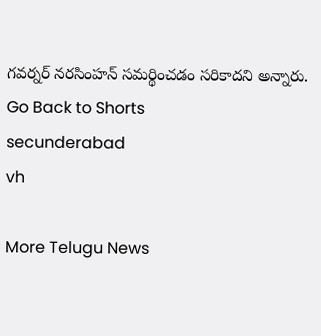గవర్నర్ నరసింహన్ సమర్థించడం సరికాదని అన్నారు.
Go Back to Shorts
secunderabad
vh

More Telugu News